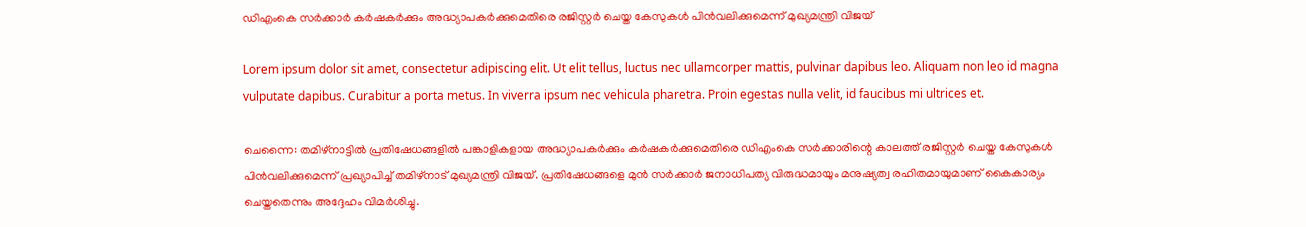ഡിഎംകെ സർക്കാർ കർഷകർക്കും അദ്ധ്യാപകർക്കുമെതിരെ രജിസ്റ്റർ ചെയ്ത കേസുകള്‍ പിന്‍വലിക്കുമെന്ന് മുഖ്യമന്ത്രി വിജയ്

Lorem ipsum dolor sit amet, consectetur adipiscing elit. Ut elit tellus, luctus nec ullamcorper mattis, pulvinar dapibus leo. Aliquam non leo id magna vulputate dapibus. Curabitur a porta metus. In viverra ipsum nec vehicula pharetra. Proin egestas nulla velit, id faucibus mi ultrices et.

ചെന്നൈ: തമിഴ്നാട്ടിൽ പ്രതിഷേധങ്ങളിൽ പങ്കാളികളായ അദ്ധ്യാപകര്‍ക്കും കര്‍ഷകര്‍ക്കുമെതിരെ ഡിഎംകെ സര്‍ക്കാരിന്റെ കാലത്ത് രജിസ്റ്റര്‍ ചെയ്ത കേസുകള്‍ പിന്‍വലിക്കുമെന്ന് പ്രഖ്യാപിച്ച് തമിഴ്‌നാട് മുഖ്യമന്ത്രി വിജയ്. പ്രതിഷേധങ്ങളെ മുന്‍ സര്‍ക്കാര്‍ ജനാധിപത്യ വിരുദ്ധമായും മനുഷ്യത്വ രഹിതമായുമാണ് കൈകാര്യം ചെയ്തതെന്നും അദ്ദേഹം വിമര്‍ശിച്ചു.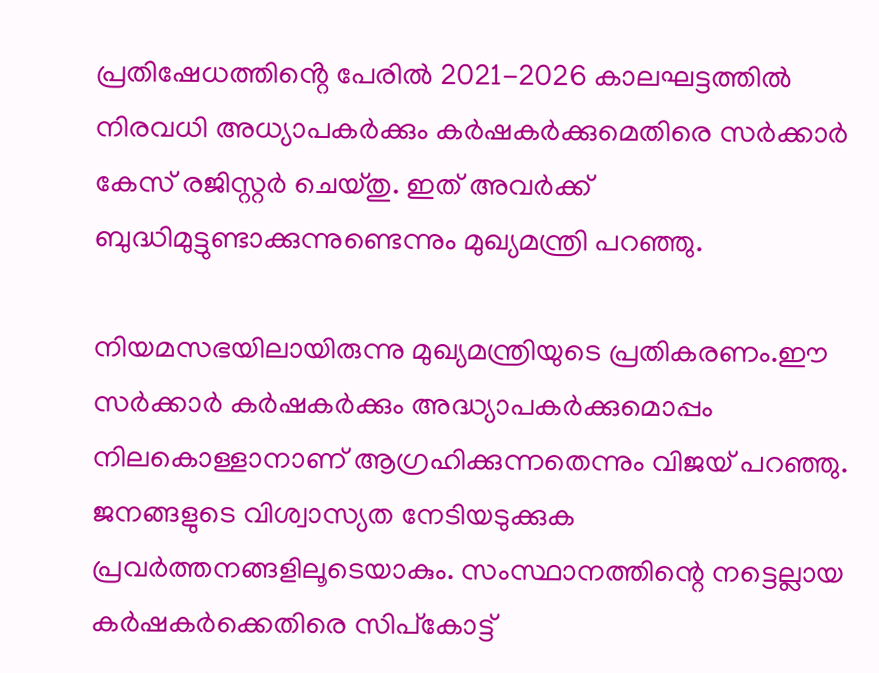പ്രതിഷേധത്തിൻ്റെ പേരിൽ 2021-2026 കാലഘട്ടത്തിൽ നിരവധി അധ്യാപകർക്കും കർഷകർക്കുമെതിരെ സർക്കാർ കേസ് രജിസ്റ്റർ ചെയ്തു. ഇത് അവര്‍ക്ക് ബുദ്ധിമുട്ടുണ്ടാക്കുന്നുണ്ടെന്നും മുഖ്യമന്ത്രി പറഞ്ഞു.

നിയമസഭയിലായിരുന്നു മുഖ്യമന്ത്രിയുടെ പ്രതികരണം.ഈ സര്‍ക്കാര്‍ കര്‍ഷകര്‍ക്കും അദ്ധ്യാപകര്‍ക്കുമൊപ്പം നിലകൊള്ളാനാണ് ആഗ്രഹിക്കുന്നതെന്നും വിജയ് പറഞ്ഞു. ജനങ്ങളുടെ വിശ്വാസ്യത നേടിയടുക്കുക പ്രവര്‍ത്തനങ്ങളിലൂടെയാകും. സംസ്ഥാനത്തിന്റെ നട്ടെല്ലായ കര്‍ഷകര്‍ക്കെതിരെ സിപ്‌കോട്ട്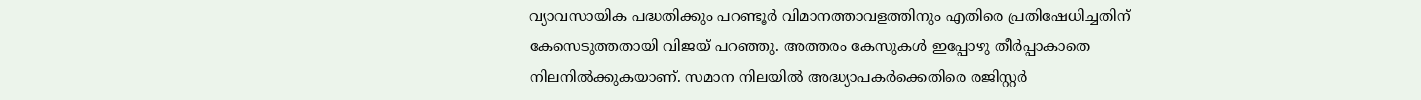വ്യാവസായിക പദ്ധതിക്കും പറണ്ടൂര്‍ വിമാനത്താവളത്തിനും എതിരെ പ്രതിഷേധിച്ചതിന് കേസെടുത്തതായി വിജയ് പറഞ്ഞു. അത്തരം കേസുകള്‍ ഇപ്പോഴു തീര്‍പ്പാകാതെ നിലനില്‍ക്കുകയാണ്. സമാന നിലയില്‍ അദ്ധ്യാപകര്‍ക്കെതിരെ രജിസ്റ്റര്‍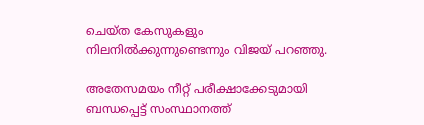ചെയ്ത കേസുകളും നിലനില്‍ക്കുന്നുണ്ടെന്നും വിജയ് പറഞ്ഞു.

അതേസമയം നീറ്റ് പരീക്ഷാക്കേടുമായി ബന്ധപ്പെട്ട് സംസ്ഥാനത്ത്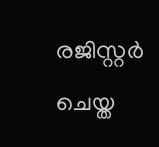രജിസ്റ്റര്‍ ചെയ്ത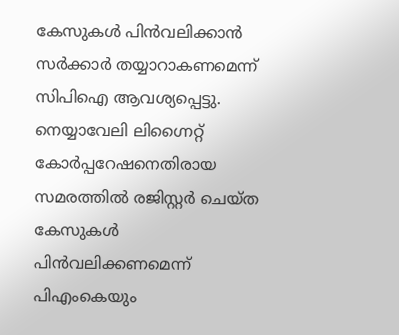കേസുകൾ പിൻവലിക്കാൻ സർക്കാർ തയ്യാറാകണമെന്ന് സിപിഐ ആവശ്യപ്പെട്ടു. നെയ്യാവേലി ലിഗ്നൈറ്റ് കോര്‍പ്പറേഷനെതിരായ സമരത്തില്‍ രജിസ്റ്റര്‍ ചെയ്ത കേസുകള്‍ പിന്‍വലിക്കണമെന്ന് പിഎംകെയും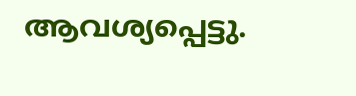ആവശ്യപ്പെട്ടു.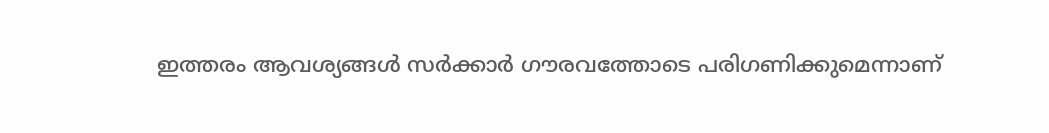ഇത്തരം ആവശ്യങ്ങള്‍ സര്‍ക്കാര്‍ ഗൗരവത്തോടെ പരിഗണിക്കുമെന്നാണ്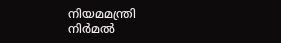നിയമമന്ത്രി നിര്‍മല്‍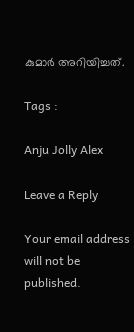കുമാര്‍ അറിയിച്ചത്.

Tags :

Anju Jolly Alex

Leave a Reply

Your email address will not be published.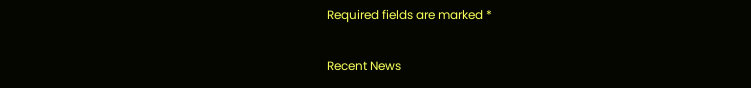Required fields are marked *

Recent News